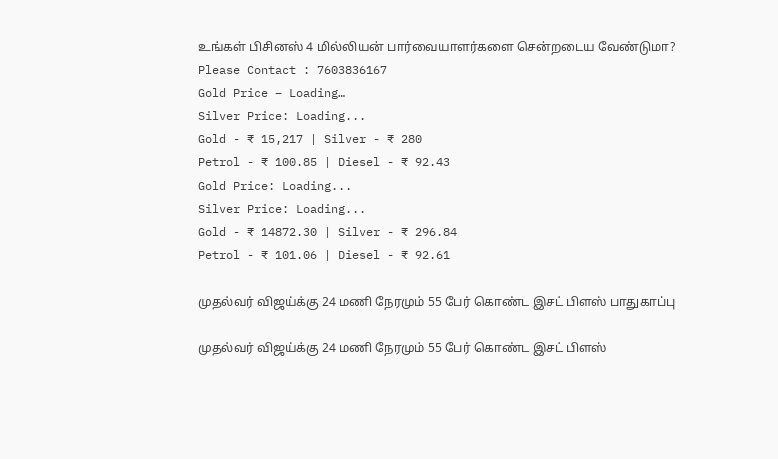உங்கள் பிசினஸ் 4 மில்லியன் பார்வையாளர்களை சென்றடைய வேண்டுமா?
Please Contact : 7603836167
Gold Price – Loading…
Silver Price: Loading...
Gold - ₹ 15,217 | Silver - ₹ 280
Petrol - ₹ 100.85 | Diesel - ₹ 92.43
Gold Price: Loading...
Silver Price: Loading...
Gold - ₹ 14872.30 | Silver - ₹ 296.84
Petrol - ₹ 101.06 | Diesel - ₹ 92.61

முதல்வர் விஜய்க்கு 24 மணி நேரமும் 55 பேர் கொண்ட இசட் பிளஸ் பாதுகாப்பு

முதல்வர் விஜய்க்கு 24 மணி நேரமும் 55 பேர் கொண்ட இசட் பிளஸ்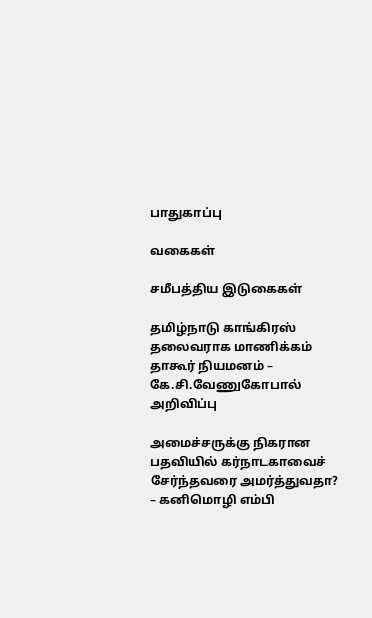பாதுகாப்பு

வகைகள்

சமீபத்திய இடுகைகள்

தமிழ்நாடு காங்கிரஸ் தலைவராக மாணிக்கம் தாகூர் நியமனம் – கே.சி.வேணுகோபால் அறிவிப்பு

அமைச்சருக்கு நிகரான பதவியில் கர்நாடகாவைச் சேர்ந்தவரை அமர்த்துவதா? – கனிமொழி எம்பி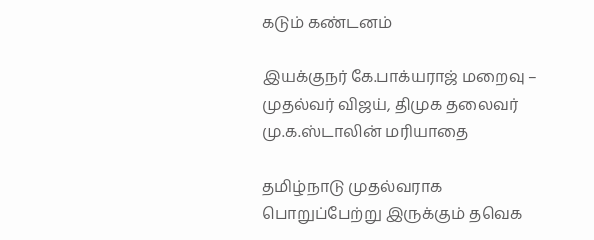கடும் கண்டனம்

இயக்குநர் கே.பாக்யராஜ் மறைவு – முதல்வர் விஜய், திமுக தலைவர் மு.க.ஸ்டாலின் மரியாதை

தமிழ்நாடு முதல்வராக பொறுப்பேற்று இருக்கும் தவெக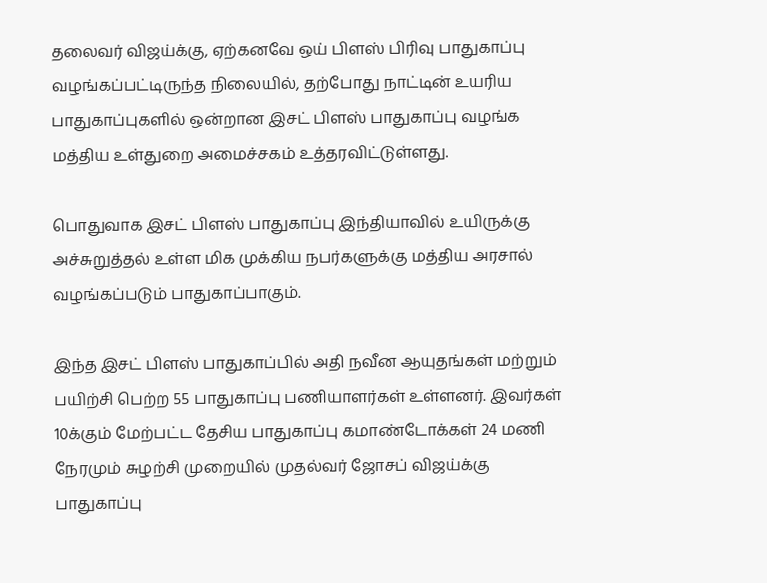தலைவர் விஜய்க்கு, ஏற்கனவே ஒய் பிளஸ் பிரிவு பாதுகாப்பு வழங்கப்பட்டிருந்த நிலையில், தற்போது நாட்டின் உயரிய பாதுகாப்புகளில் ஒன்றான இசட் பிளஸ் பாதுகாப்பு வழங்க மத்திய உள்துறை அமைச்சகம் உத்தரவிட்டுள்ளது.

பொதுவாக இசட் பிளஸ் பாதுகாப்பு இந்தியாவில் உயிருக்கு அச்சுறுத்தல் உள்ள மிக முக்கிய நபர்களுக்கு மத்திய அரசால் வழங்கப்படும் பாதுகாப்பாகும்.

இந்த இசட் பிளஸ் பாதுகாப்பில் அதி நவீன ஆயுதங்கள் மற்றும் பயிற்சி பெற்ற 55 பாதுகாப்பு பணியாளர்கள் உள்ளனர். இவர்கள் 10க்கும் மேற்பட்ட தேசிய பாதுகாப்பு கமாண்டோக்கள் 24 மணி நேரமும் சுழற்சி முறையில் முதல்வர் ஜோசப் விஜய்க்கு பாதுகாப்பு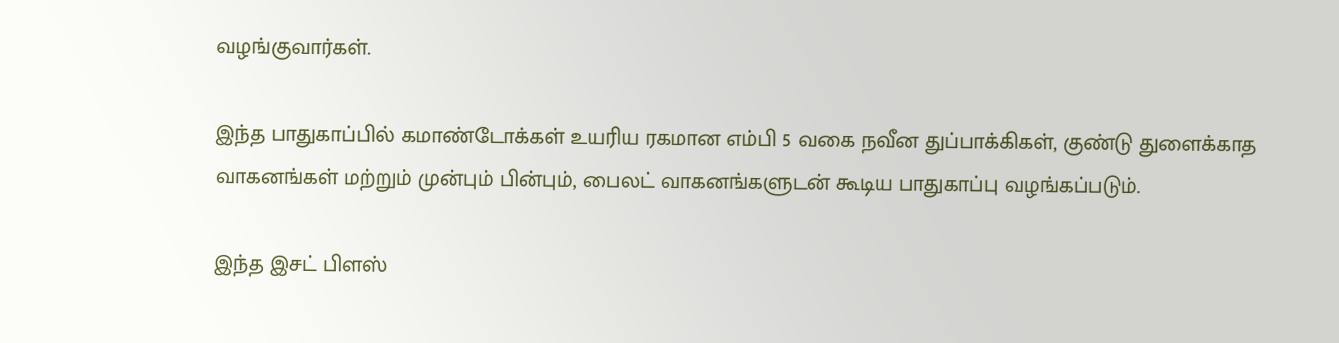வழங்குவார்கள்.

இந்த பாதுகாப்பில் கமாண்டோக்கள் உயரிய ரகமான எம்பி 5 வகை நவீன துப்பாக்கிகள், குண்டு துளைக்காத வாகனங்கள் மற்றும் முன்பும் பின்பும், பைலட் வாகனங்களுடன் கூடிய பாதுகாப்பு வழங்கப்படும்.

இந்த இசட் பிளஸ்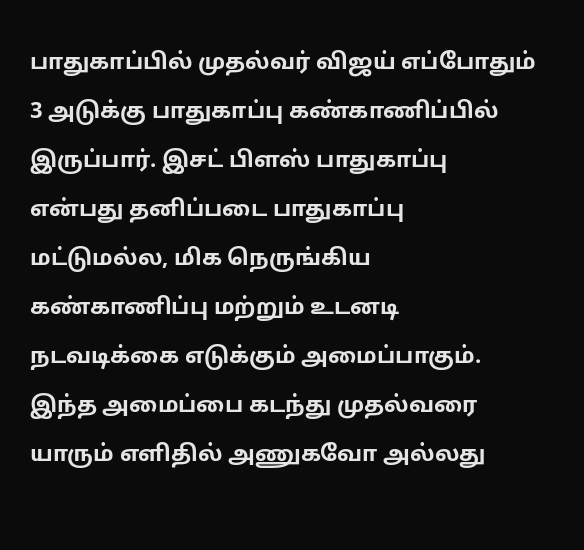பாதுகாப்பில் முதல்வர் விஜய் எப்போதும் 3 அடுக்கு பாதுகாப்பு கண்காணிப்பில் இருப்பார். இசட் பிளஸ் பாதுகாப்பு என்பது தனிப்படை பாதுகாப்பு மட்டுமல்ல, மிக நெருங்கிய கண்காணிப்பு மற்றும் உடனடி நடவடிக்கை எடுக்கும் அமைப்பாகும். இந்த அமைப்பை கடந்து முதல்வரை யாரும் எளிதில் அணுகவோ அல்லது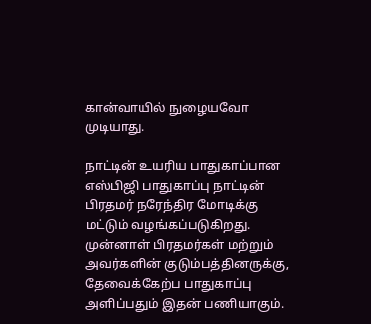கான்வாயில் நுழையவோ முடியாது.

நாட்டின் உயரிய பாதுகாப்பான எஸ்பிஜி பாதுகாப்பு நாட்டின் பிரதமர் நரேந்திர மோடிக்கு மட்டும் வழங்கப்படுகிறது. முன்னாள் பிரதமர்கள் மற்றும் அவர்களின் குடும்பத்தினருக்கு, தேவைக்கேற்ப பாதுகாப்பு அளிப்பதும் இதன் பணியாகும்.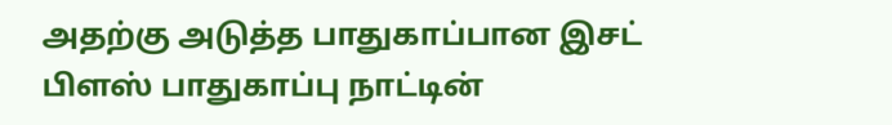அதற்கு அடுத்த பாதுகாப்பான இசட் பிளஸ் பாதுகாப்பு நாட்டின்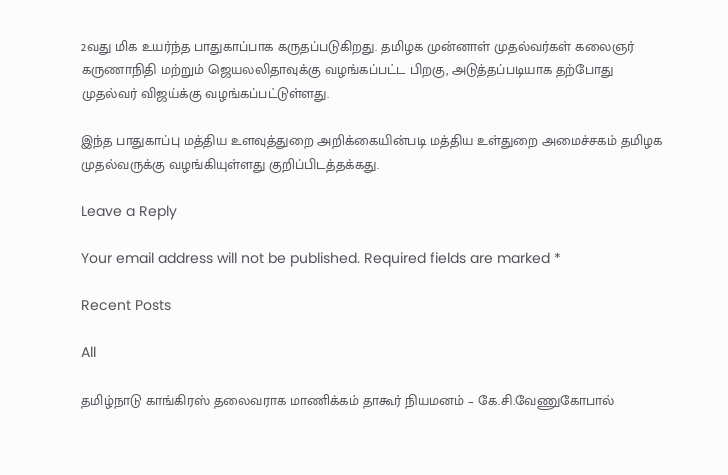2வது மிக உயர்ந்த பாதுகாப்பாக கருதப்படுகிறது. தமிழக முன்னாள் முதல்வர்கள் கலைஞர் கருணாநிதி மற்றும் ஜெயலலிதாவுக்கு வழங்கப்பட்ட பிறகு, அடுத்தப்படியாக தற்போது முதல்வர் விஜய்க்கு வழங்கப்பட்டுள்ளது.

இந்த பாதுகாப்பு மத்திய உளவுத்துறை அறிக்கையின்படி மத்திய உள்துறை அமைச்சகம் தமிழக முதல்வருக்கு வழங்கியுள்ளது குறிப்பிடத்தக்கது.

Leave a Reply

Your email address will not be published. Required fields are marked *

Recent Posts

All

தமிழ்நாடு காங்கிரஸ் தலைவராக மாணிக்கம் தாகூர் நியமனம் – கே.சி.வேணுகோபால்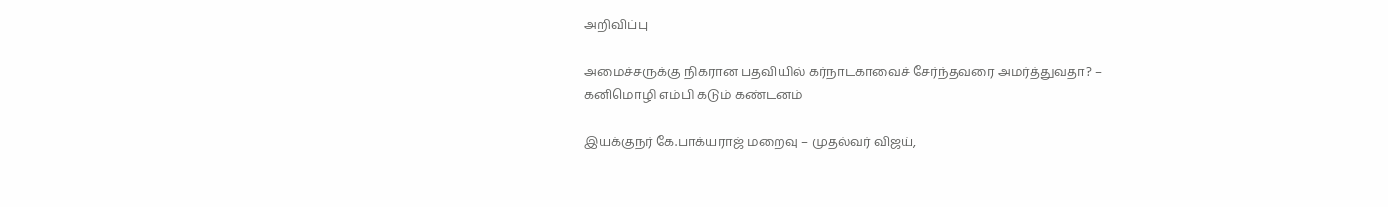அறிவிப்பு

அமைச்சருக்கு நிகரான பதவியில் கர்நாடகாவைச் சேர்ந்தவரை அமர்த்துவதா? – கனிமொழி எம்பி கடும் கண்டனம்

இயக்குநர் கே.பாக்யராஜ் மறைவு – முதல்வர் விஜய்,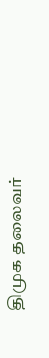திமுக தலைவர்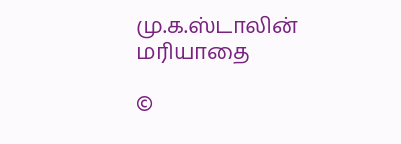மு.க.ஸ்டாலின் மரியாதை

©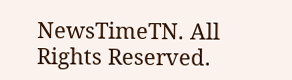NewsTimeTN. All Rights Reserved.